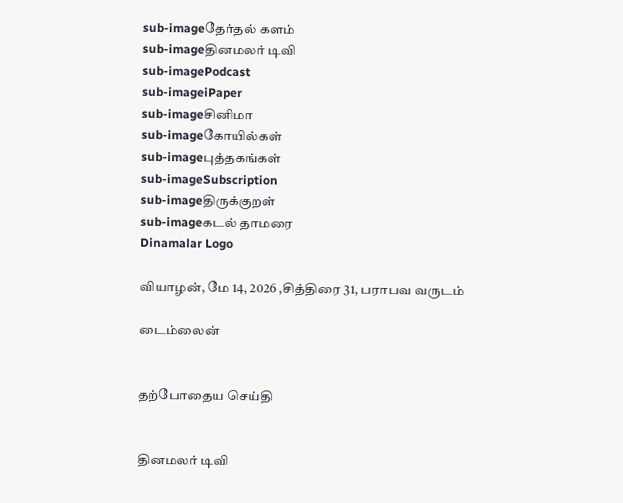sub-imageதேர்தல் களம்
sub-imageதினமலர் டிவி
sub-imagePodcast
sub-imageiPaper
sub-imageசினிமா
sub-imageகோயில்கள்
sub-imageபுத்தகங்கள்
sub-imageSubscription
sub-imageதிருக்குறள்
sub-imageகடல் தாமரை
Dinamalar Logo

வியாழன், மே 14, 2026 ,சித்திரை 31, பராபவ வருடம்

டைம்லைன்


தற்போதைய செய்தி


தினமலர் டிவி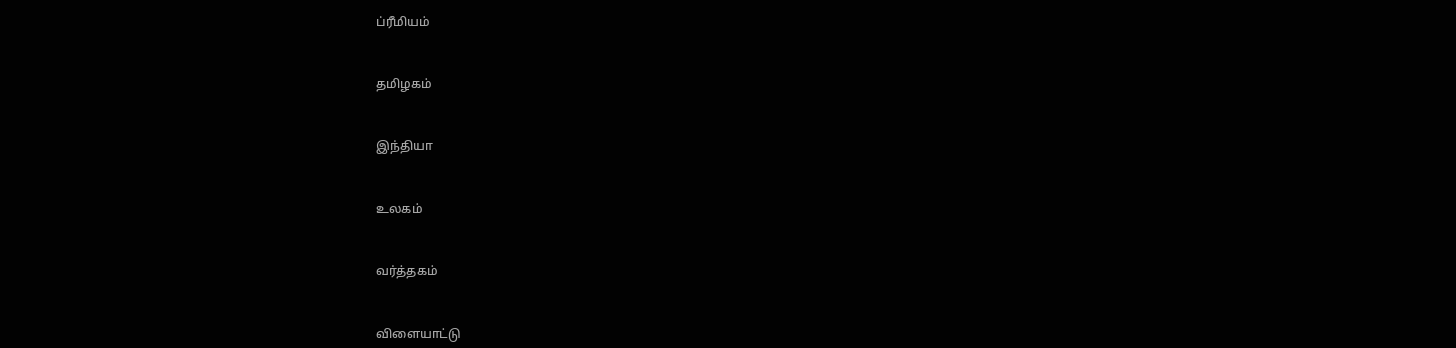ப்ரீமியம்


தமிழகம்


இந்தியா


உலகம்


வர்த்தகம்


விளையாட்டு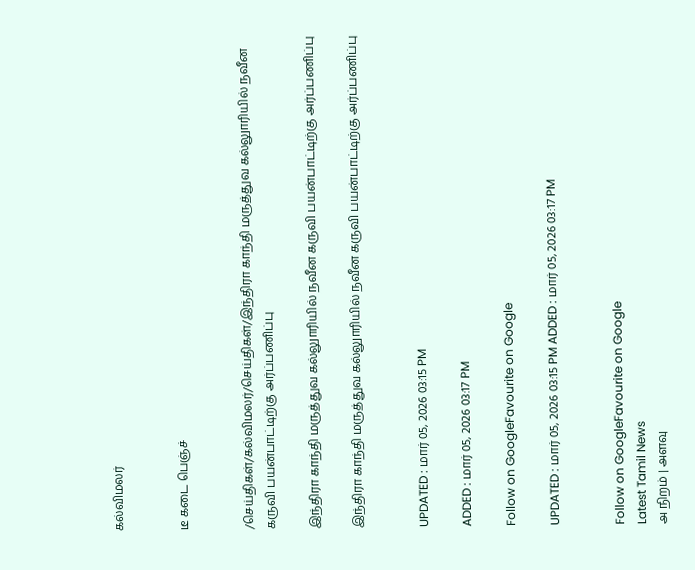கல்விமலர்


டீ கடை பெஞ்ச்


/செய்திகள்/கல்விமலர்/செய்திகள்/இந்திரா காந்தி மருத்துவ கல்லுாரியில் நவீன கருவி பயன்பாட்டிற்கு அர்ப்பணிப்பு

இந்திரா காந்தி மருத்துவ கல்லுாரியில் நவீன கருவி பயன்பாட்டிற்கு அர்ப்பணிப்பு

இந்திரா காந்தி மருத்துவ கல்லுாரியில் நவீன கருவி பயன்பாட்டிற்கு அர்ப்பணிப்பு


UPDATED : மார் 05, 2026 03:15 PM

ADDED : மார் 05, 2026 03:17 PM

Follow on GoogleFavourite on Google

UPDATED : மார் 05, 2026 03:15 PM ADDED : மார் 05, 2026 03:17 PM


Follow on GoogleFavourite on Google
Latest Tamil News
அ நிறம் | அளவு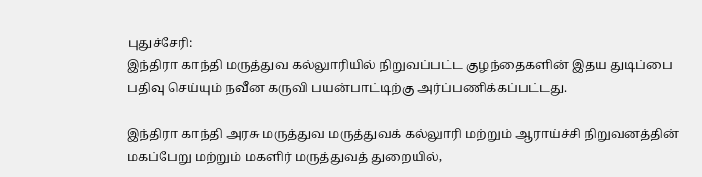புதுச்சேரி:
இந்திரா காந்தி மருத்துவ கல்லுாரியில் நிறுவப்பட்ட குழந்தைகளின் இதய துடிப்பை பதிவு செய்யும் நவீன கருவி பயன்பாட்டிற்கு அர்ப்பணிக்கப்பட்டது.

இந்திரா காந்தி அரசு மருத்துவ மருத்துவக் கல்லுாரி மற்றும் ஆராய்ச்சி நிறுவனத்தின் மகப்பேறு மற்றும் மகளிர் மருத்துவத் துறையில்,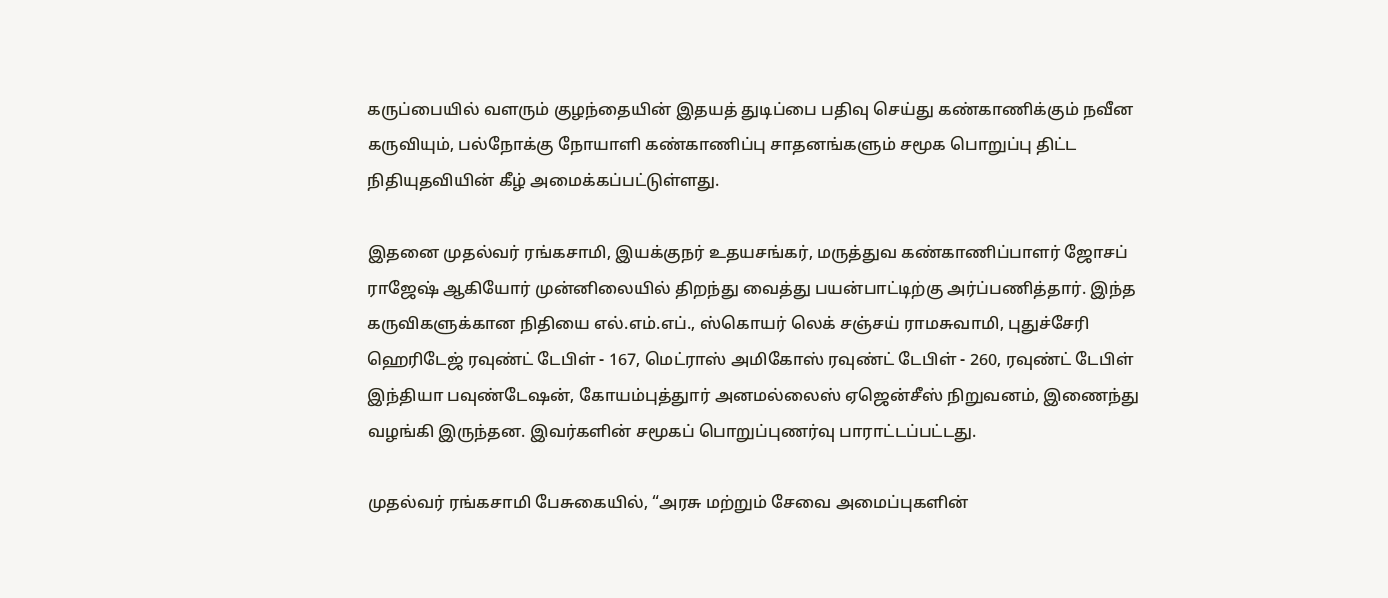கருப்பையில் வளரும் குழந்தையின் இதயத் துடிப்பை பதிவு செய்து கண்காணிக்கும் நவீன கருவியும், பல்நோக்கு நோயாளி கண்காணிப்பு சாதனங்களும் சமூக பொறுப்பு திட்ட நிதியுதவியின் கீழ் அமைக்கப்பட்டுள்ளது.

இதனை முதல்வர் ரங்கசாமி, இயக்குநர் உதயசங்கர், மருத்துவ கண்காணிப்பாளர் ஜோசப் ராஜேஷ் ஆகியோர் முன்னிலையில் திறந்து வைத்து பயன்பாட்டிற்கு அர்ப்பணித்தார். இந்த கருவிகளுக்கான நிதியை எல்.எம்.எப்., ஸ்கொயர் லெக் சஞ்சய் ராமசுவாமி, புதுச்சேரி ஹெரிடேஜ் ரவுண்ட் டேபிள் - 167, மெட்ராஸ் அமிகோஸ் ரவுண்ட் டேபிள் - 260, ரவுண்ட் டேபிள் இந்தியா பவுண்டேஷன், கோயம்புத்துார் அனமல்லைஸ் ஏஜென்சீஸ் நிறுவனம், இணைந்து வழங்கி இருந்தன. இவர்களின் சமூகப் பொறுப்புணர்வு பாராட்டப்பட்டது.

முதல்வர் ரங்கசாமி பேசுகையில், “அரசு மற்றும் சேவை அமைப்புகளின்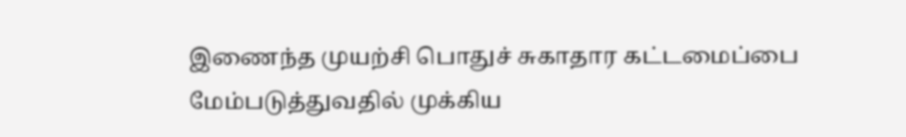இணைந்த முயற்சி பொதுச் சுகாதார கட்டமைப்பை மேம்படுத்துவதில் முக்கிய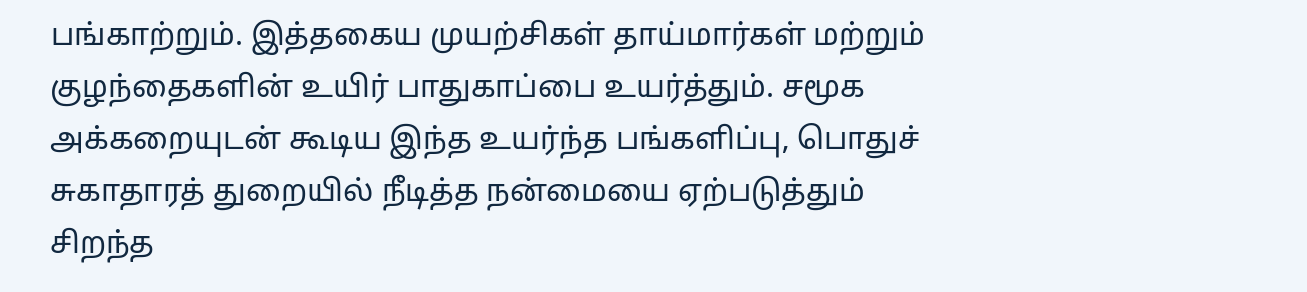பங்காற்றும். இத்தகைய முயற்சிகள் தாய்மார்கள் மற்றும் குழந்தைகளின் உயிர் பாதுகாப்பை உயர்த்தும். சமூக அக்கறையுடன் கூடிய இந்த உயர்ந்த பங்களிப்பு, பொதுச் சுகாதாரத் துறையில் நீடித்த நன்மையை ஏற்படுத்தும் சிறந்த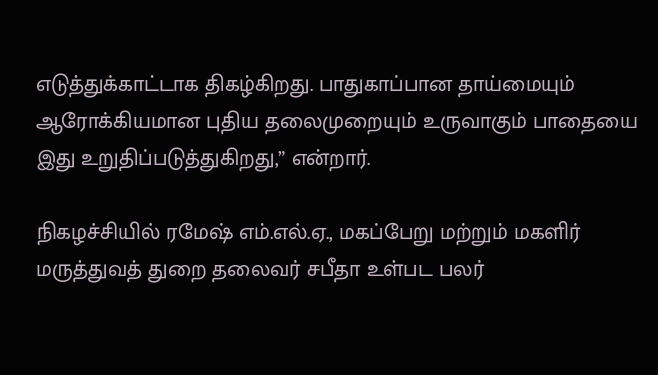எடுத்துக்காட்டாக திகழ்கிறது. பாதுகாப்பான தாய்மையும் ஆரோக்கியமான புதிய தலைமுறையும் உருவாகும் பாதையை இது உறுதிப்படுத்துகிறது,” என்றார்.

நிகழச்சியில் ரமேஷ் எம்.எல்.ஏ., மகப்பேறு மற்றும் மகளிர் மருத்துவத் துறை தலைவர் சபீதா உள்பட பலர்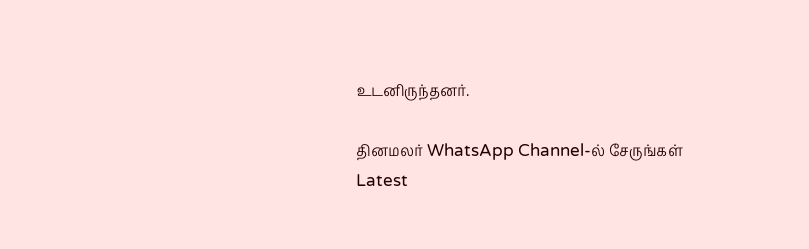உடனிருந்தனர்.

தினமலர் WhatsApp Channel-ல் சேருங்கள்
Latest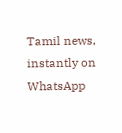Tamil news, instantly on WhatsApp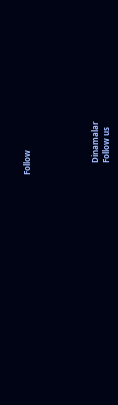Follow





      Dinamalar
      Follow us